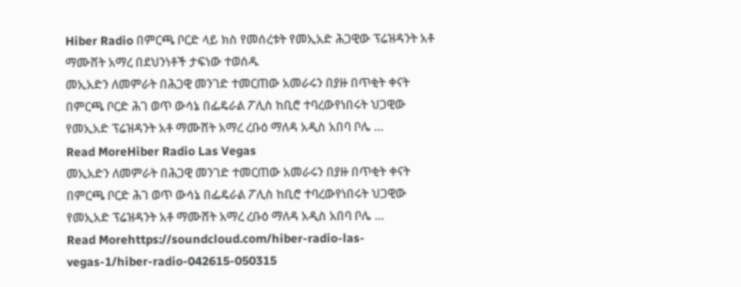Hiber Radio በምርጫ ቦርድ ላይ ክስ የመሰረቱት የመኢአድ ሕጋዊው ፕሬዝዳንት አቶ ማሙሸት አማረ በደህንነቶች ታፍነው ተወሰዱ
መኢአድን ለመምራት በሕጋዊ መንገድ ተመርጠው አመራሩን በያዙ በጥቂት ቀናት በምርጫ ቦርድ ሕገ ወጥ ውሳኔ በፌዴራል ፖሊስ ከቢሮ ተባረውየነበሩት ህጋዊው የመኢአድ ፕሬዝዳንት አቶ ማሙሸት አማረ ረቡዕ ማለዳ አዲስ አበባ ቦሌ …
Read MoreHiber Radio Las Vegas
መኢአድን ለመምራት በሕጋዊ መንገድ ተመርጠው አመራሩን በያዙ በጥቂት ቀናት በምርጫ ቦርድ ሕገ ወጥ ውሳኔ በፌዴራል ፖሊስ ከቢሮ ተባረውየነበሩት ህጋዊው የመኢአድ ፕሬዝዳንት አቶ ማሙሸት አማረ ረቡዕ ማለዳ አዲስ አበባ ቦሌ …
Read Morehttps://soundcloud.com/hiber-radio-las-vegas-1/hiber-radio-042615-050315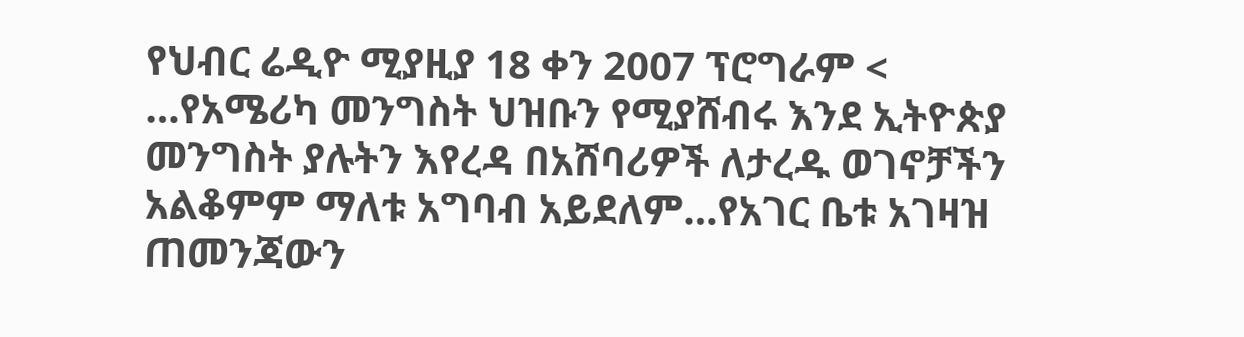የህብር ሬዲዮ ሚያዚያ 18 ቀን 2007 ፕሮግራም < …የአሜሪካ መንግስት ህዝቡን የሚያሸብሩ እንደ ኢትዮጵያ መንግስት ያሉትን እየረዳ በአሸባሪዎች ለታረዱ ወገኖቻችን አልቆምም ማለቱ አግባብ አይደለም…የአገር ቤቱ አገዛዝ ጠመንጃውን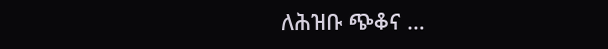ለሕዝቡ ጭቆና …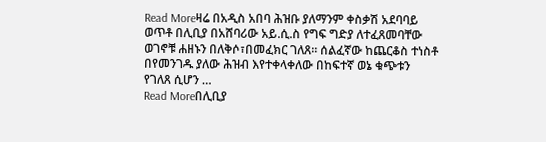Read Moreዛሬ በአዲስ አበባ ሕዝቡ ያለማንም ቀስቃሽ አደባባይ ወጥቶ በሊቢያ በአሸባሪው አይ.ሲ.ስ የግፍ ግድያ ለተፈጸመባቸው ወገኖቹ ሐዘኑን በለቅሶ፣በመፈክር ገለጸ። ሰልፈኛው ከጨርቆስ ተነስቶ በየመንገዱ ያለው ሕዝብ እየተቀላቀለው በከፍተኛ ወኔ ቁጭቱን የገለጸ ሲሆን …
Read Moreበሊቢያ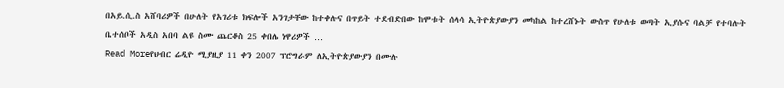በአይ.ሲ.ስ አሸባሪዎች በሁለት የአገሪቱ ክፍሎች አንገታቸው ከተቀሉና በጥይት ተደብድበው ከሞቱት ሰላሳ ኢትዮጵያውያን መካከል ከተረሸኑት ውስጥ የሁለቱ ወጣት ኢያሱና ባልቻ የተባሉት ቤተሰቦች አዲስ አበባ ልዩ ስሙ ጨርቆስ 25 ቀበሌ ነዋሪዎች …
Read Moreየህብር ሬዲዮ ሚያዚያ 11 ቀን 2007 ፕሮግራም ለኢትዮጵያውያን በሙሉ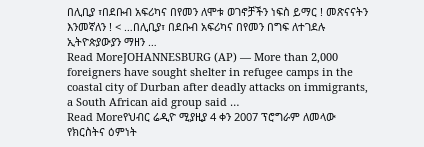በሊቢያ ፣በደቡብ አፍሪካና በየመን ለሞቱ ወገኖቻችን ነፍስ ይማር ! መጽናናትን እንመኛለን ! < …በሊቢያ፣ በደቡብ አፍሪካና በየመን በግፍ ለተገደሉ ኢትዮጵያውያን ማዘን …
Read MoreJOHANNESBURG (AP) — More than 2,000 foreigners have sought shelter in refugee camps in the coastal city of Durban after deadly attacks on immigrants, a South African aid group said …
Read Moreየህብር ሬዲዮ ሚያዚያ 4 ቀን 2007 ፕሮግራም ለመላው የክርስትና ዕምነት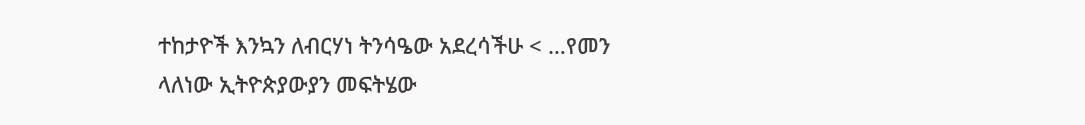ተከታዮች እንኳን ለብርሃነ ትንሳዔው አደረሳችሁ < …የመን ላለነው ኢትዮጵያውያን መፍትሄው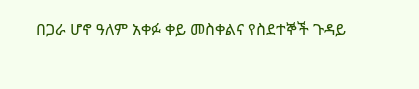በጋራ ሆኖ ዓለም አቀፉ ቀይ መስቀልና የስደተኞች ጉዳይ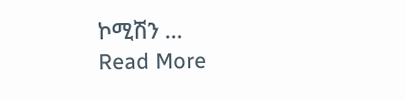ኮሚሽን …
Read More